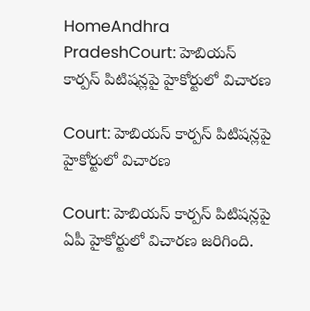HomeAndhra PradeshCourt: హెబియస్ కార్పస్ పిటిషన్లపై హైకోర్టులో విచారణ

Court: హెబియస్ కార్పస్ పిటిషన్లపై హైకోర్టులో విచారణ

Court: హెబియస్ కార్పస్ పిటిషన్లపై ఏపీ హైకోర్టులో విచారణ జరిగింది.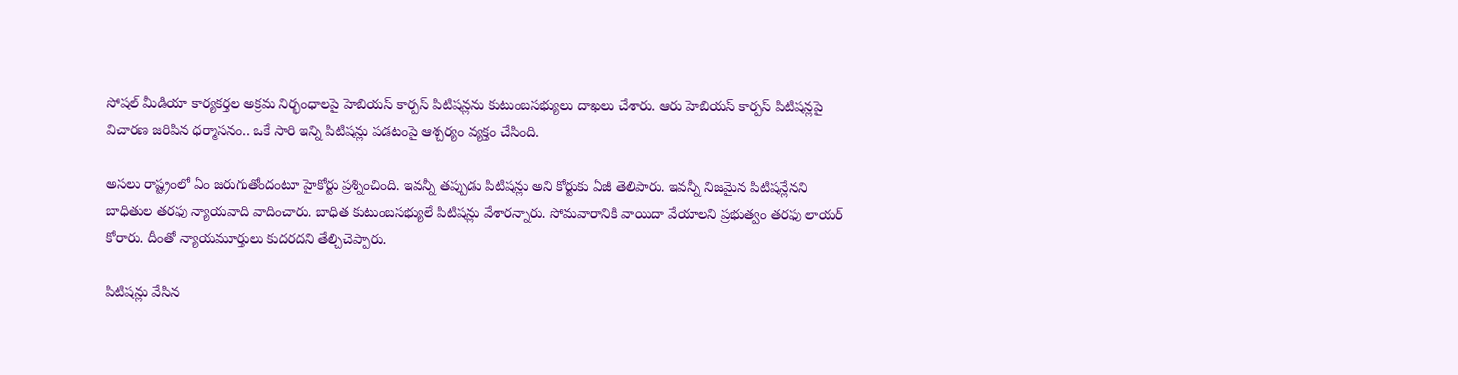సోషల్ మీడియా కార్యకర్తల అక్రమ నిర్భంధాలపై హెబియస్ కార్పస్ పిటిషన్లను కుటుంబసభ్యులు దాఖలు చేశారు. ఆరు హెబియస్ కార్పస్ పిటిషన్లపై విచారణ జరిపిన ధర్మాసనం.. ఒకే సారి ఇన్ని పిటిషన్లు పడటంపై ఆశ్చర్యం వ్యక్తం చేసింది.

అసలు రాష్ట్రంలో ఏం జరుగుతోందంటూ హైకోర్టు ప్రశ్నించింది. ఇవన్నీ తప్పుడు పిటిషన్లు అని కోర్టుకు ఏజీ తెలిపారు. ఇవన్నీ నిజమైన పిటిషన్లేనని బాధితుల తరఫు న్యాయవాది వాదించారు. బాధిత కుటుంబసభ్యులే పిటిషన్లు వేశారన్నారు. సోమవారానికి వాయిదా వేయాలని ప్రభుత్వం తరఫు లాయర్ కోరారు. దీంతో న్యాయమూర్తులు కుదరదని తేల్చిచెప్పారు.

పిటిషన్లు వేసిన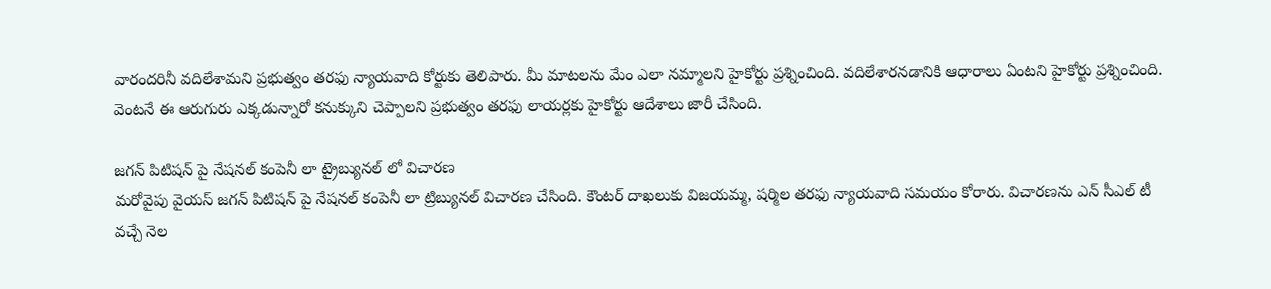వారందరినీ వదిలేశామని ప్రభుత్వం తరఫు న్యాయవాది కోర్టుకు తెలిపారు. మీ మాటలను మేం ఎలా నమ్మాలని హైకోర్టు ప్రశ్నించింది. వదిలేశారనడానికి ఆధారాలు ఏంటని హైకోర్టు ప్రశ్నించింది. వెంటనే ఈ ఆరుగురు ఎక్కడున్నారో కనుక్కుని చెప్పాలని ప్రభుత్వం తరఫు లాయర్లకు హైకోర్టు ఆదేశాలు జారీ చేసింది.

జగన్ పిటిషన్ పై నేషనల్ కంపెనీ లా ట్రైబ్యునల్ లో విచారణ
మరోవైపు వైయస్ జగన్ పిటిషన్ పై నేషనల్ కంపెనీ లా ట్రిబ్యునల్ విచారణ చేసింది. కౌంటర్ దాఖలుకు విజయమ్మ, షర్మిల తరఫు న్యాయవాది సమయం కోరారు. విచారణను ఎన్ సీఎల్ టీ వచ్చే నెల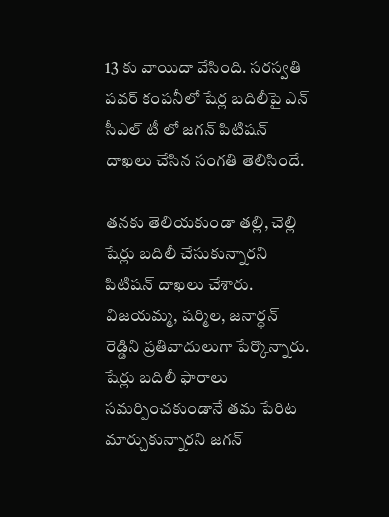13 కు వాయిదా వేసింది. సరస్వతి పవర్ కంపనీలో షేర్ల బదిలీపై ఎన్ సీఎల్ టీ లో జగన్ పిటిషన్ దాఖలు చేసిన సంగతి తెలిసిందే.

తనకు తెలియకుండా తల్లి, చెల్లి షేర్లు బదిలీ చేసుకున్నారని పిటిషన్ దాఖలు చేశారు. విజయమ్మ, షర్మిల, జనార్ధన్ రెడ్డిని ప్రతివాదులుగా పేర్కొన్నారు. షేర్లు బదిలీ ఫారాలు సమర్పించకుండానే తమ పేరిట మార్చుకున్నారని జగన్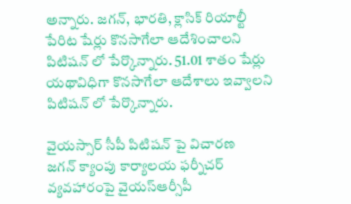అన్నారు. జగన్, భారతి, క్లాసిక్ రియాల్టీ పేరిట షేర్లు కొనసాగేలా ఆదేశించాలని పిటిషన్ లో పేర్కొన్నారు. 51.01 శాతం షేర్లు యథావిధిగా కొనసాగేలా ఆదేశాలు ఇవ్వాలని పిటిషన్ లో పేర్కొన్నారు.

వైయస్సార్ సీపీ పిటిషన్ పై విచారణ
జగన్ క్యాంపు కార్యాలయ ఫర్నీచర్ వ్యవహారంపై వైయస్ఆర్సీపీ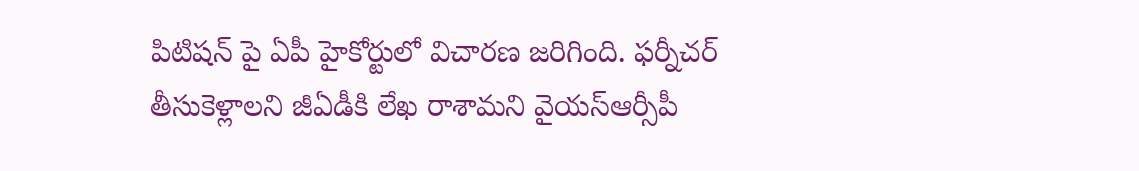పిటిషన్ పై ఏపీ హైకోర్టులో విచారణ జరిగింది. ఫర్నీచర్ తీసుకెళ్లాలని జీఏడీకి లేఖ రాశామని వైయస్ఆర్సీపీ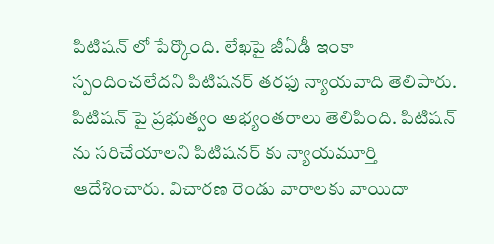పిటిషన్ లో పేర్కొంది. లేఖపై జీఏడీ ఇంకా స్పందించలేదని పిటిషనర్ తరఫు న్యాయవాది తెలిపారు. పిటిషన్ పై ప్రభుత్వం అభ్యంతరాలు తెలిపింది. పిటిషన్ ను సరిచేయాలని పిటిషనర్ కు న్యాయమూర్తి ఆదేశించారు. విచారణ రెండు వారాలకు వాయిదా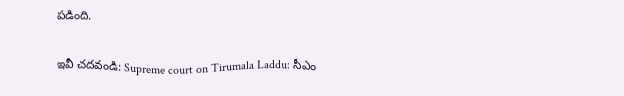పడింది.

ఇవీ చదవండి: Supreme court on Tirumala Laddu: సీఎం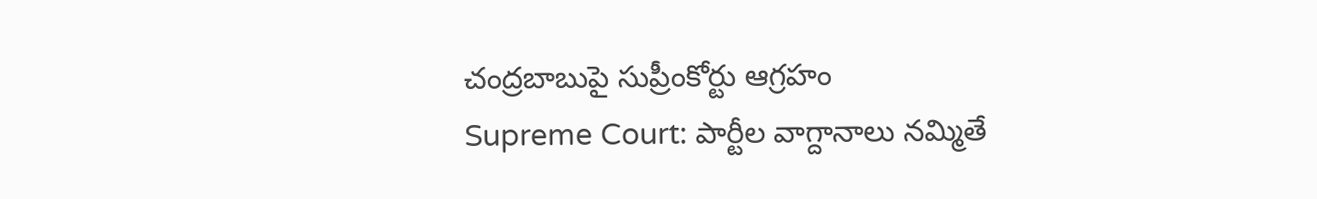చంద్రబాబుపై సుప్రీంకోర్టు ఆగ్రహం
Supreme Court: పార్టీల వాగ్దానాలు నమ్మితే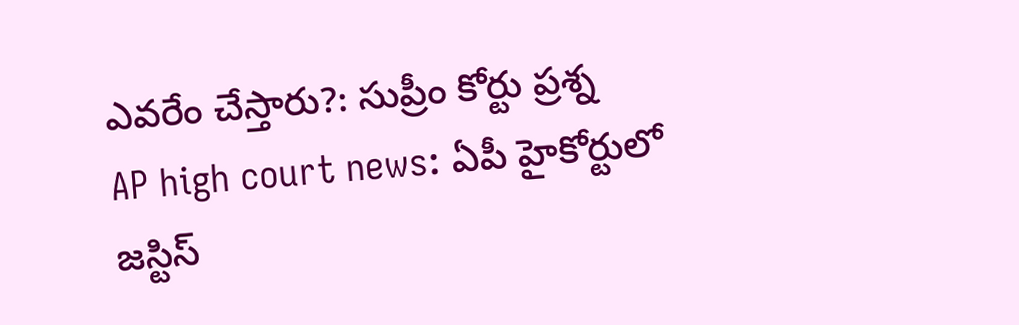ఎవరేం చేస్తారు?: సుప్రీం కోర్టు ప్రశ్న
AP high court news: ఏపీ హైకోర్టులో జస్టిస్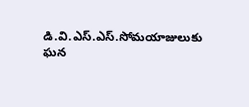డి.వి.ఎస్.ఎస్.సోమయాజులుకు ఘన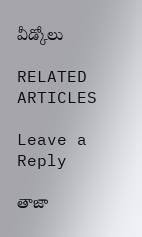వీడ్కోలు

RELATED ARTICLES

Leave a Reply

తాజా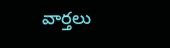వార్తలు